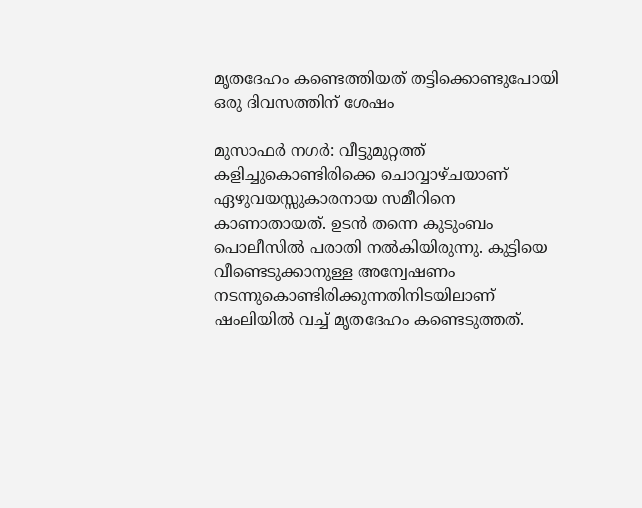മൃതദേഹം കണ്ടെത്തിയത് തട്ടിക്കൊണ്ടുപോയി ഒരു ദിവസത്തിന് ശേഷം

മുസാഫര്‍ നഗര്‍: വീട്ടുമുറ്റത്ത് കളിച്ചുകൊണ്ടിരിക്കെ ചൊവ്വാഴ്ചയാണ് ഏഴുവയസ്സുകാരനായ സമീറിനെ കാണാതായത്. ഉടന്‍ തന്നെ കുടുംബം പൊലീസില്‍ പരാതി നല്‍കിയിരുന്നു. കുട്ടിയെ വീണ്ടെടുക്കാനുള്ള അന്വേഷണം നടന്നുകൊണ്ടിരിക്കുന്നതിനിടയിലാണ് ഷംലിയില്‍ വച്ച് മൃതദേഹം കണ്ടെടുത്തത്.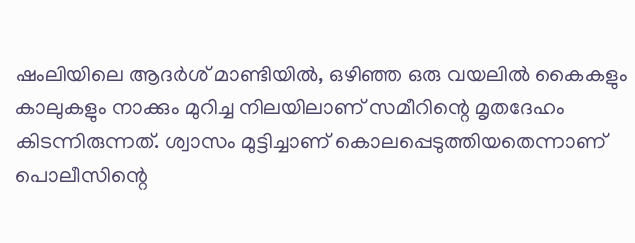ഷംലിയിലെ ആദര്‍ശ് മാണ്ടിയില്‍, ഒഴിഞ്ഞ ഒരു വയലില്‍ കൈകളും കാലുകളും നാക്കും മുറിച്ച നിലയിലാണ് സമീറിന്റെ മൃതദേഹം കിടന്നിരുന്നത്. ശ്വാസം മുട്ടിച്ചാണ് കൊലപ്പെടുത്തിയതെന്നാണ് പൊലീസിന്റെ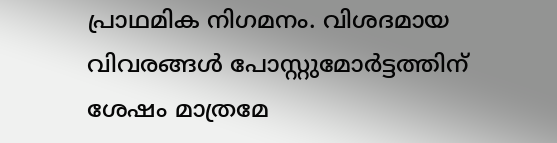പ്രാഥമിക നിഗമനം. വിശദമായ വിവരങ്ങള്‍ പോസ്റ്റുമോര്‍ട്ടത്തിന് ശേഷം മാത്രമേ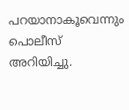പറയാനാകൂവെന്നും പൊലീസ് അറിയിച്ചു.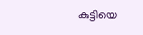കുട്ടിയെ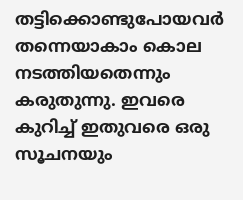തട്ടിക്കൊണ്ടുപോയവര്‍ തന്നെയാകാം കൊല നടത്തിയതെന്നും കരുതുന്നു. ഇവരെ കുറിച്ച് ഇതുവരെ ഒരു സൂചനയും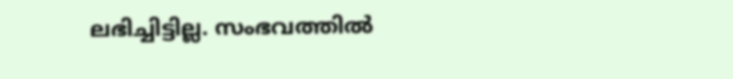ലഭിച്ചിട്ടില്ല. സംഭവത്തില്‍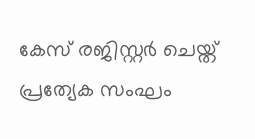കേസ് രജിസ്റ്റര്‍ ചെയ്ത് പ്രത്യേക സംഘം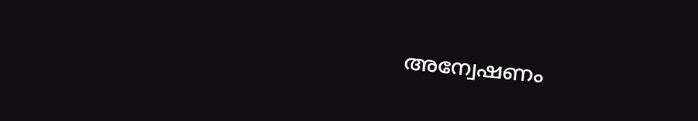അന്വേഷണം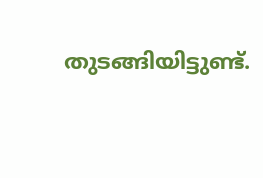തുടങ്ങിയിട്ടുണ്ട്.